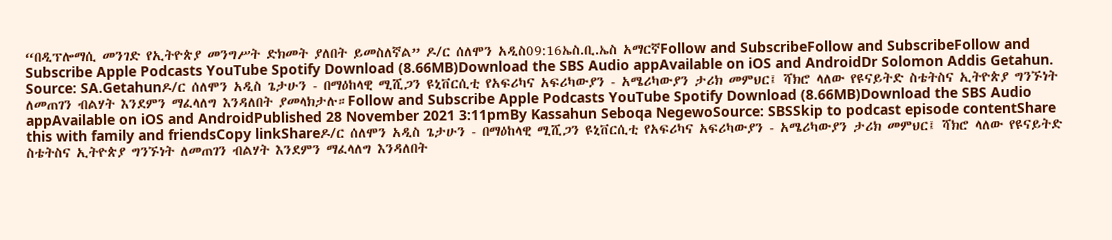“በዲፕሎማሲ መንገድ የኢትዮጵያ መንግሥት ድክመት ያለበት ይመስለኛል” ዶ/ር ሰለሞን አዲስ09:16ኤስ.ቢ.ኤስ አማርኛFollow and SubscribeFollow and SubscribeFollow and Subscribe Apple Podcasts YouTube Spotify Download (8.66MB)Download the SBS Audio appAvailable on iOS and AndroidDr Solomon Addis Getahun. Source: SA.Getahunዶ/ር ሰለሞን አዲስ ጌታሁን - በማዕከላዊ ሚሺጋን ዩኒቨርሲቲ የአፍሪካና አፍሪካውያን - አሜሪካውያን ታሪክ መምህር፤ ሻክሮ ላለው የዩናይትድ ስቴትስና ኢትዮጵያ ግንኙነት ለመጠገን ብልሃት እንደምን ማፈላለግ እንዳለበት ያመላክታሉ።Follow and Subscribe Apple Podcasts YouTube Spotify Download (8.66MB)Download the SBS Audio appAvailable on iOS and AndroidPublished 28 November 2021 3:11pmBy Kassahun Seboqa NegewoSource: SBSSkip to podcast episode contentShare this with family and friendsCopy linkShareዶ/ር ሰለሞን አዲስ ጌታሁን - በማዕከላዊ ሚሺጋን ዩኒቨርሲቲ የአፍሪካና አፍሪካውያን - አሜሪካውያን ታሪክ መምህር፤ ሻክሮ ላለው የዩናይትድ ስቴትስና ኢትዮጵያ ግንኙነት ለመጠገን ብልሃት እንደምን ማፈላለግ እንዳለበት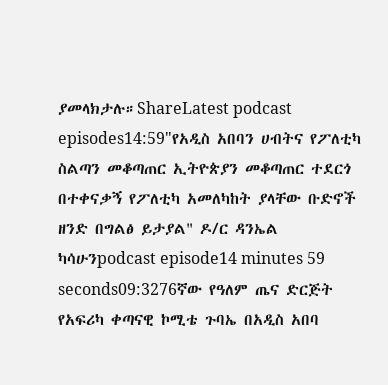ያመላክታሉ።ShareLatest podcast episodes14:59"የአዲስ አበባን ሀብትና የፖለቲካ ስልጣን መቆጣጠር ኢትዮጵያን መቆጣጠር ተደርጎ በተቀናቃኝ የፖለቲካ አመለካከት ያላቸው ቡድኖች ዘንድ በግልፅ ይታያል" ዶ/ር ዳንኤል ካሳሁንpodcast episode14 minutes 59 seconds09:3276ኛው የዓለም ጤና ድርጅት የአፍሪካ ቀጣናዊ ኮሚቴ ጉባኤ በአዲስ አበባ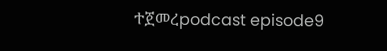ተጀመረpodcast episode9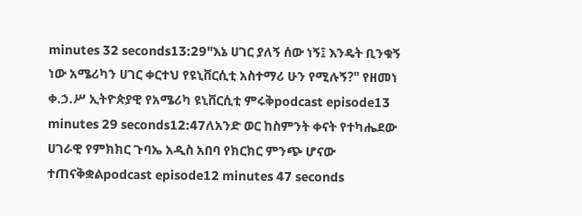minutes 32 seconds13:29"እኔ ሀገር ያለኝ ሰው ነኝ፤ እንዴት ቢንቁኝ ነው አሜሪካን ሀገር ቀርተህ የዩኒቨርሲቲ አስተማሪ ሁን የሚሉኝ?" የዘመነ ቀ.ኃ.ሥ ኢትዮጵያዊ የአሜሪካ ዩኒቨርሲቲ ምሩቅpodcast episode13 minutes 29 seconds12:47ለአንድ ወር ከስምንት ቀናት የተካሔደው ሀገራዊ የምክክር ጉባኤ አዲስ አበባ የክርክር ምንጭ ሆናው ተጠናቅቋልpodcast episode12 minutes 47 seconds